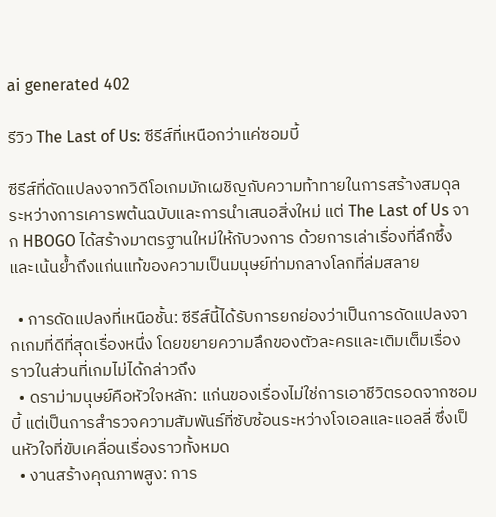ai generated 402

รีวิว The Last of Us: ซีรีส์ที่เหนือกว่าแค่ซอมบี้

ซีรีส์ที่ดัดแปลงจากวิดีโอเกมมักเผชิญกับความท้าทายในการสร้างสมดุลระหว่างการเคารพต้นฉบับและการนำเสนอสิ่งใหม่ แต่ The Last of Us จาก HBOGO ได้สร้างมาตรฐานใหม่ให้กับวงการ ด้วยการเล่าเรื่องที่ลึกซึ้งและเน้นย้ำถึงแก่นแท้ของความเป็นมนุษย์ท่ามกลางโลกที่ล่มสลาย

  • การดัดแปลงที่เหนือชั้น: ซีรีส์นี้ได้รับการยกย่องว่าเป็นการดัดแปลงจากเกมที่ดีที่สุดเรื่องหนึ่ง โดยขยายความลึกของตัวละครและเติมเต็มเรื่องราวในส่วนที่เกมไม่ได้กล่าวถึง
  • ดราม่ามนุษย์คือหัวใจหลัก: แก่นของเรื่องไม่ใช่การเอาชีวิตรอดจากซอมบี้ แต่เป็นการสำรวจความสัมพันธ์ที่ซับซ้อนระหว่างโจเอลและแอลลี่ ซึ่งเป็นหัวใจที่ขับเคลื่อนเรื่องราวทั้งหมด
  • งานสร้างคุณภาพสูง: การ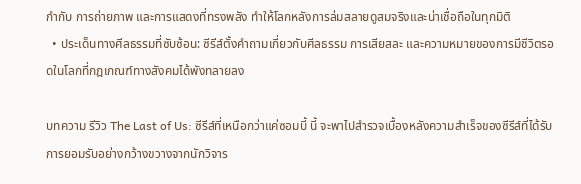กำกับ การถ่ายภาพ และการแสดงที่ทรงพลัง ทำให้โลกหลังการล่มสลายดูสมจริงและน่าเชื่อถือในทุกมิติ
  • ประเด็นทางศีลธรรมที่ซับซ้อน: ซีรีส์ตั้งคำถามเกี่ยวกับศีลธรรม การเสียสละ และความหมายของการมีชีวิตรอดในโลกที่กฎเกณฑ์ทางสังคมได้พังทลายลง

บทความ รีวิว The Last of Us: ซีรีส์ที่เหนือกว่าแค่ซอมบี้ นี้ จะพาไปสำรวจเบื้องหลังความสำเร็จของซีรีส์ที่ได้รับการยอมรับอย่างกว้างขวางจากนักวิจาร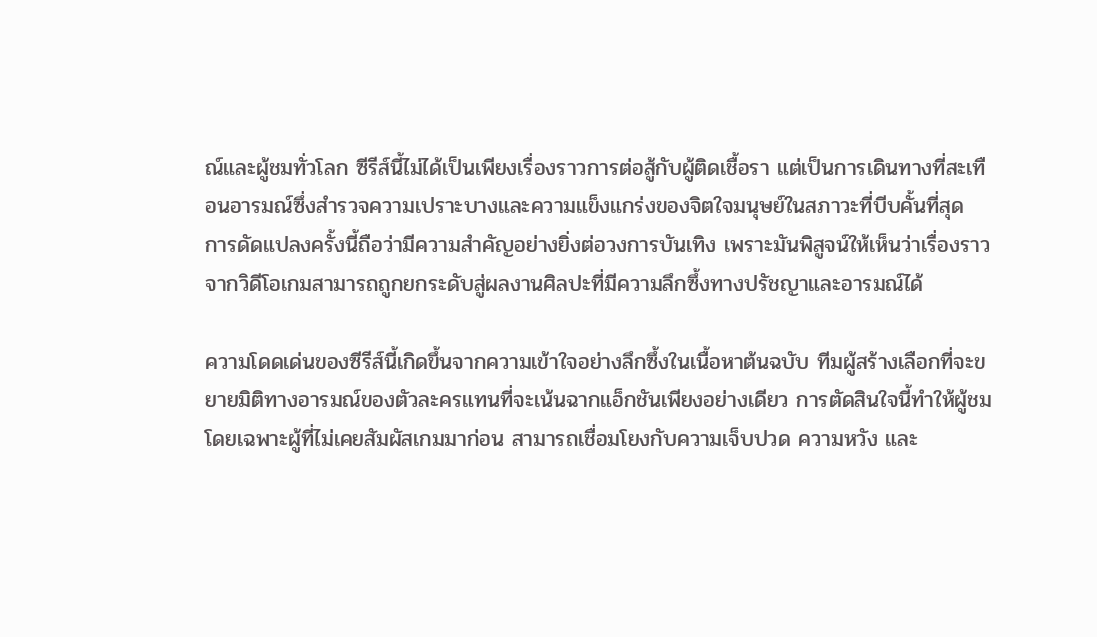ณ์และผู้ชมทั่วโลก ซีรีส์นี้ไม่ได้เป็นเพียงเรื่องราวการต่อสู้กับผู้ติดเชื้อรา แต่เป็นการเดินทางที่สะเทือนอารมณ์ซึ่งสำรวจความเปราะบางและความแข็งแกร่งของจิตใจมนุษย์ในสภาวะที่บีบคั้นที่สุด การดัดแปลงครั้งนี้ถือว่ามีความสำคัญอย่างยิ่งต่อวงการบันเทิง เพราะมันพิสูจน์ให้เห็นว่าเรื่องราวจากวิดีโอเกมสามารถถูกยกระดับสู่ผลงานศิลปะที่มีความลึกซึ้งทางปรัชญาและอารมณ์ได้

ความโดดเด่นของซีรีส์นี้เกิดขึ้นจากความเข้าใจอย่างลึกซึ้งในเนื้อหาต้นฉบับ ทีมผู้สร้างเลือกที่จะขยายมิติทางอารมณ์ของตัวละครแทนที่จะเน้นฉากแอ็กชันเพียงอย่างเดียว การตัดสินใจนี้ทำให้ผู้ชม โดยเฉพาะผู้ที่ไม่เคยสัมผัสเกมมาก่อน สามารถเชื่อมโยงกับความเจ็บปวด ความหวัง และ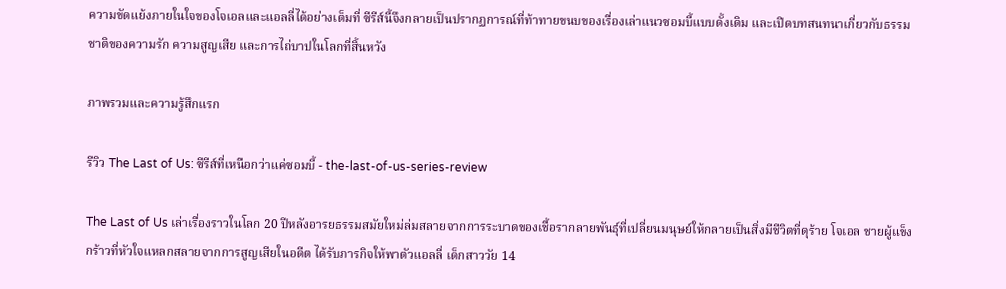ความขัดแย้งภายในใจของโจเอลและแอลลี่ได้อย่างเต็มที่ ซีรีส์นี้จึงกลายเป็นปรากฏการณ์ที่ท้าทายขนบของเรื่องเล่าแนวซอมบี้แบบดั้งเดิม และเปิดบทสนทนาเกี่ยวกับธรรมชาติของความรัก ความสูญเสีย และการไถ่บาปในโลกที่สิ้นหวัง

ภาพรวมและความรู้สึกแรก

รีวิว The Last of Us: ซีรีส์ที่เหนือกว่าแค่ซอมบี้ - the-last-of-us-series-review

The Last of Us เล่าเรื่องราวในโลก 20 ปีหลังอารยธรรมสมัยใหม่ล่มสลายจากการระบาดของเชื้อรากลายพันธุ์ที่เปลี่ยนมนุษย์ให้กลายเป็นสิ่งมีชีวิตที่ดุร้าย โจเอล ชายผู้แข็งกร้าวที่หัวใจแหลกสลายจากการสูญเสียในอดีต ได้รับภารกิจให้พาตัวแอลลี่ เด็กสาววัย 14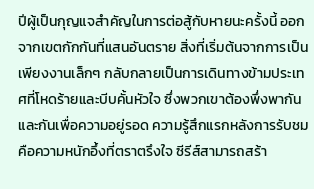ปีผู้เป็นกุญแจสำคัญในการต่อสู้กับหายนะครั้งนี้ ออกจากเขตกักกันที่แสนอันตราย สิ่งที่เริ่มต้นจากการเป็นเพียงงานเล็กๆ กลับกลายเป็นการเดินทางข้ามประเทศที่โหดร้ายและบีบคั้นหัวใจ ซึ่งพวกเขาต้องพึ่งพากันและกันเพื่อความอยู่รอด ความรู้สึกแรกหลังการรับชมคือความหนักอึ้งที่ตราตรึงใจ ซีรีส์สามารถสร้า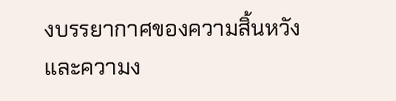งบรรยากาศของความสิ้นหวังและความง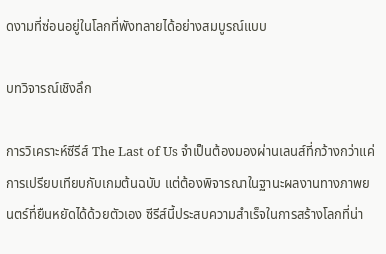ดงามที่ซ่อนอยู่ในโลกที่พังทลายได้อย่างสมบูรณ์แบบ

บทวิจารณ์เชิงลึก

การวิเคราะห์ซีรีส์ The Last of Us จำเป็นต้องมองผ่านเลนส์ที่กว้างกว่าแค่การเปรียบเทียบกับเกมต้นฉบับ แต่ต้องพิจารณาในฐานะผลงานทางภาพยนตร์ที่ยืนหยัดได้ด้วยตัวเอง ซีรีส์นี้ประสบความสำเร็จในการสร้างโลกที่น่า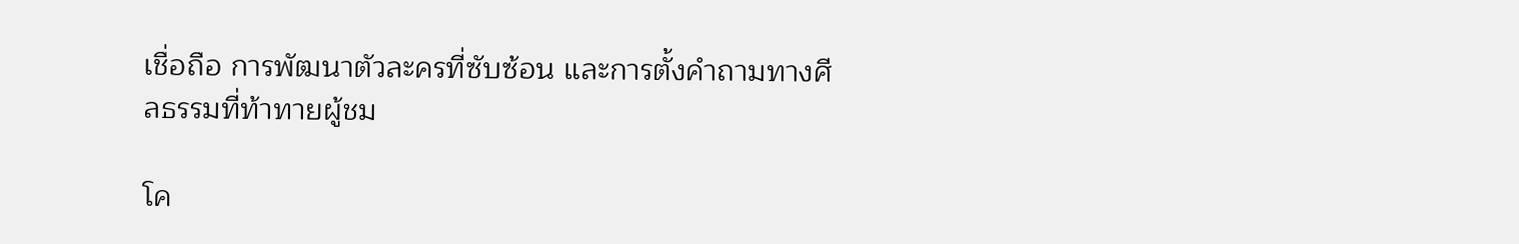เชื่อถือ การพัฒนาตัวละครที่ซับซ้อน และการตั้งคำถามทางศีลธรรมที่ท้าทายผู้ชม

โค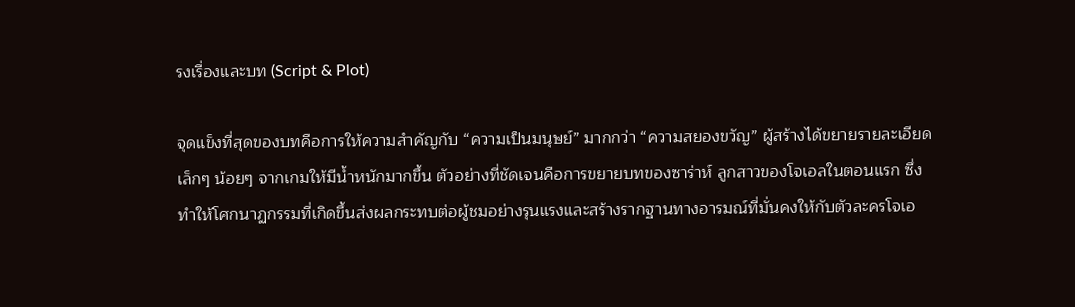รงเรื่องและบท (Script & Plot)

จุดแข็งที่สุดของบทคือการให้ความสำคัญกับ “ความเป็นมนุษย์” มากกว่า “ความสยองขวัญ” ผู้สร้างได้ขยายรายละเอียดเล็กๆ น้อยๆ จากเกมให้มีน้ำหนักมากขึ้น ตัวอย่างที่ชัดเจนคือการขยายบทของซาร่าห์ ลูกสาวของโจเอลในตอนแรก ซึ่งทำให้โศกนาฏกรรมที่เกิดขึ้นส่งผลกระทบต่อผู้ชมอย่างรุนแรงและสร้างรากฐานทางอารมณ์ที่มั่นคงให้กับตัวละครโจเอ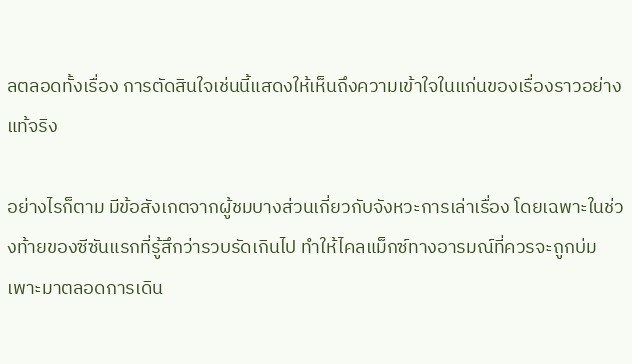ลตลอดทั้งเรื่อง การตัดสินใจเช่นนี้แสดงให้เห็นถึงความเข้าใจในแก่นของเรื่องราวอย่างแท้จริง

อย่างไรก็ตาม มีข้อสังเกตจากผู้ชมบางส่วนเกี่ยวกับจังหวะการเล่าเรื่อง โดยเฉพาะในช่วงท้ายของซีซันแรกที่รู้สึกว่ารวบรัดเกินไป ทำให้ไคลแม็กซ์ทางอารมณ์ที่ควรจะถูกบ่มเพาะมาตลอดการเดิน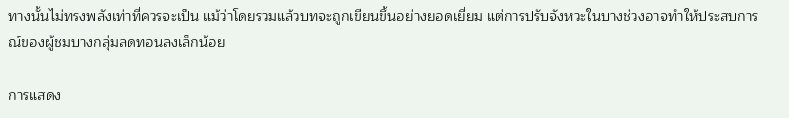ทางนั้นไม่ทรงพลังเท่าที่ควรจะเป็น แม้ว่าโดยรวมแล้วบทจะถูกเขียนขึ้นอย่างยอดเยี่ยม แต่การปรับจังหวะในบางช่วงอาจทำให้ประสบการณ์ของผู้ชมบางกลุ่มลดทอนลงเล็กน้อย

การแสดง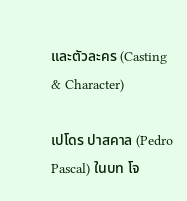และตัวละคร (Casting & Character)

เปโดร ปาสคาล (Pedro Pascal) ในบท โจ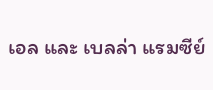เอล และ เบลล่า แรมซีย์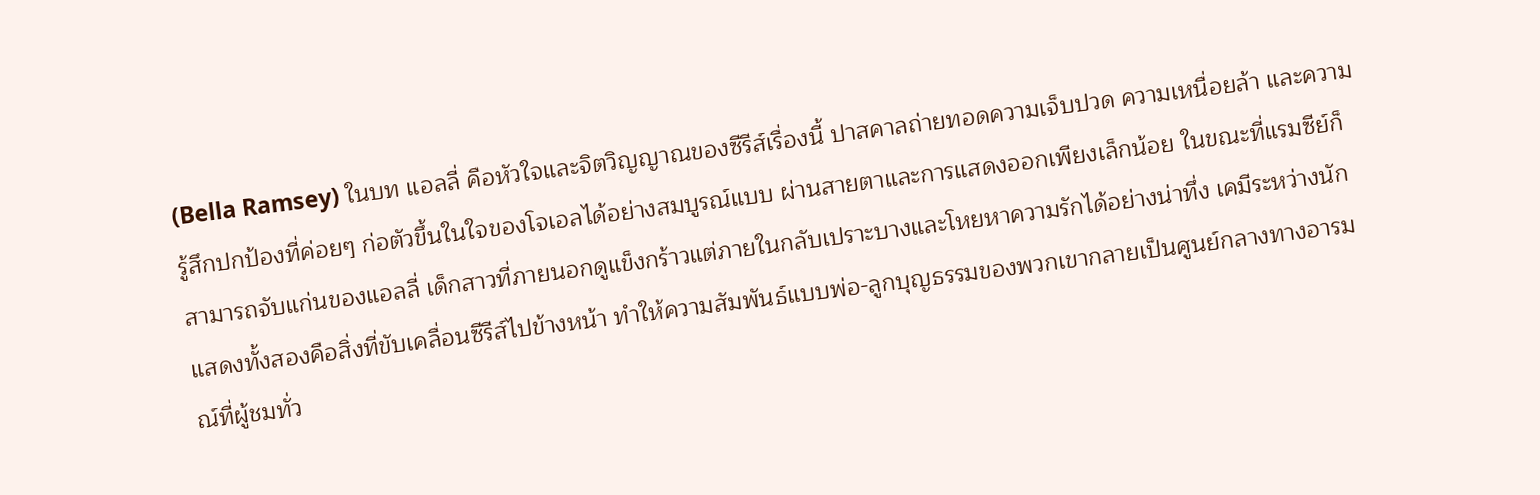(Bella Ramsey) ในบท แอลลี่ คือหัวใจและจิตวิญญาณของซีรีส์เรื่องนี้ ปาสคาลถ่ายทอดความเจ็บปวด ความเหนื่อยล้า และความรู้สึกปกป้องที่ค่อยๆ ก่อตัวขึ้นในใจของโจเอลได้อย่างสมบูรณ์แบบ ผ่านสายตาและการแสดงออกเพียงเล็กน้อย ในขณะที่แรมซีย์ก็สามารถจับแก่นของแอลลี่ เด็กสาวที่ภายนอกดูแข็งกร้าวแต่ภายในกลับเปราะบางและโหยหาความรักได้อย่างน่าทึ่ง เคมีระหว่างนักแสดงทั้งสองคือสิ่งที่ขับเคลื่อนซีรีส์ไปข้างหน้า ทำให้ความสัมพันธ์แบบพ่อ-ลูกบุญธรรมของพวกเขากลายเป็นศูนย์กลางทางอารมณ์ที่ผู้ชมทั่ว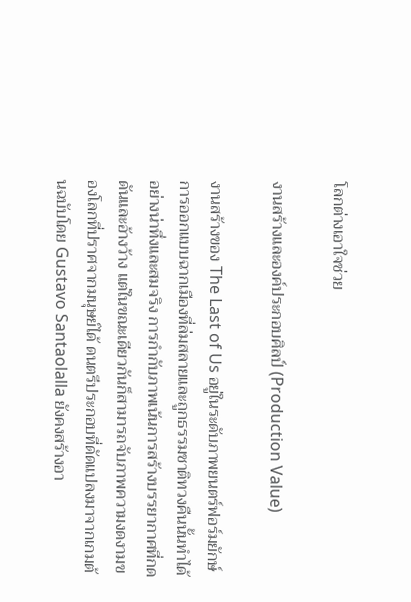โลกต่างเอาใจช่วย

งานสร้างและองค์ประกอบศิลป์ (Production Value)

งานสร้างของ The Last of Us อยู่ในระดับภาพยนตร์ฟอร์มยักษ์ การออกแบบฉากเมืองที่ล่มสลายและถูกธรรมชาติทวงคืนนั้นทำได้อย่างน่าทึ่งและสมจริง การกำกับภาพเน้นการสร้างบรรยากาศที่กดดันและอ้างว้าง แต่ในขณะเดียวกันก็สามารถจับภาพความงดงามของโลกที่ปราศจากมนุษย์ได้ ดนตรีประกอบที่ดัดแปลงมาจากเกมต้นฉบับโดย Gustavo Santaolalla ยังคงสร้างอา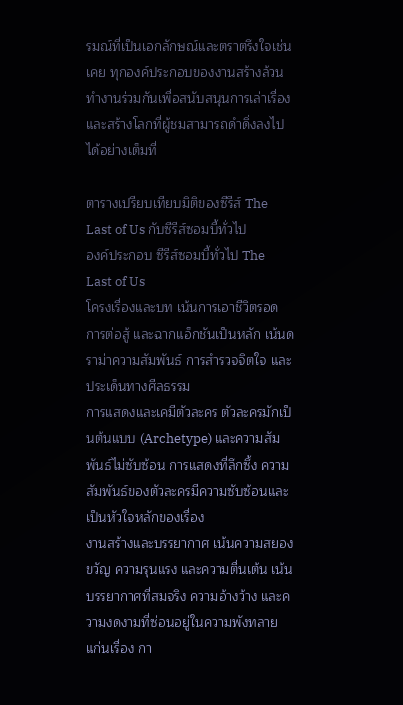รมณ์ที่เป็นเอกลักษณ์และตราตรึงใจเช่นเคย ทุกองค์ประกอบของงานสร้างล้วนทำงานร่วมกันเพื่อสนับสนุนการเล่าเรื่องและสร้างโลกที่ผู้ชมสามารถดำดิ่งลงไปได้อย่างเต็มที่

ตารางเปรียบเทียบมิติของซีรีส์ The Last of Us กับซีรีส์ซอมบี้ทั่วไป
องค์ประกอบ ซีรีส์ซอมบี้ทั่วไป The Last of Us
โครงเรื่องและบท เน้นการเอาชีวิตรอด การต่อสู้ และฉากแอ็กชันเป็นหลัก เน้นดราม่าความสัมพันธ์ การสำรวจจิตใจ และประเด็นทางศีลธรรม
การแสดงและเคมีตัวละคร ตัวละครมักเป็นต้นแบบ (Archetype) และความสัมพันธ์ไม่ซับซ้อน การแสดงที่ลึกซึ้ง ความสัมพันธ์ของตัวละครมีความซับซ้อนและเป็นหัวใจหลักของเรื่อง
งานสร้างและบรรยากาศ เน้นความสยองขวัญ ความรุนแรง และความตื่นเต้น เน้นบรรยากาศที่สมจริง ความอ้างว้าง และความงดงามที่ซ่อนอยู่ในความพังทลาย
แก่นเรื่อง กา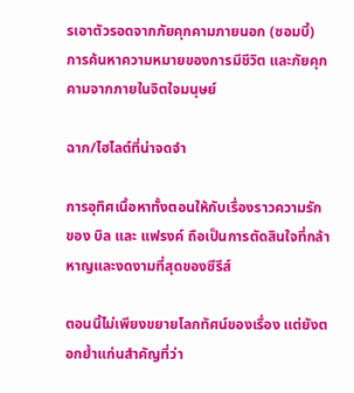รเอาตัวรอดจากภัยคุกคามภายนอก (ซอมบี้) การค้นหาความหมายของการมีชีวิต และภัยคุกคามจากภายในจิตใจมนุษย์

ฉาก/ไฮไลต์ที่น่าจดจำ

การอุทิศเนื้อหาทั้งตอนให้กับเรื่องราวความรักของ บิล และ แฟรงค์ ถือเป็นการตัดสินใจที่กล้าหาญและงดงามที่สุดของซีรีส์

ตอนนี้ไม่เพียงขยายโลกทัศน์ของเรื่อง แต่ยังตอกย้ำแก่นสำคัญที่ว่า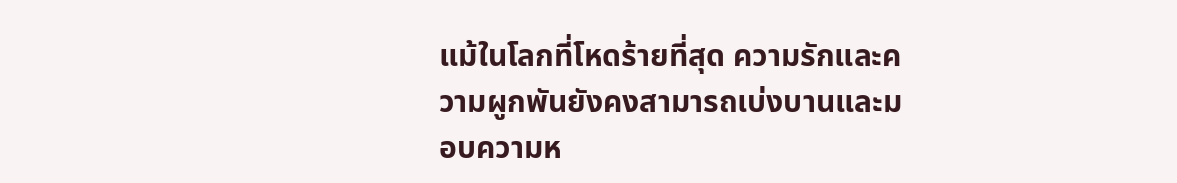แม้ในโลกที่โหดร้ายที่สุด ความรักและความผูกพันยังคงสามารถเบ่งบานและมอบความห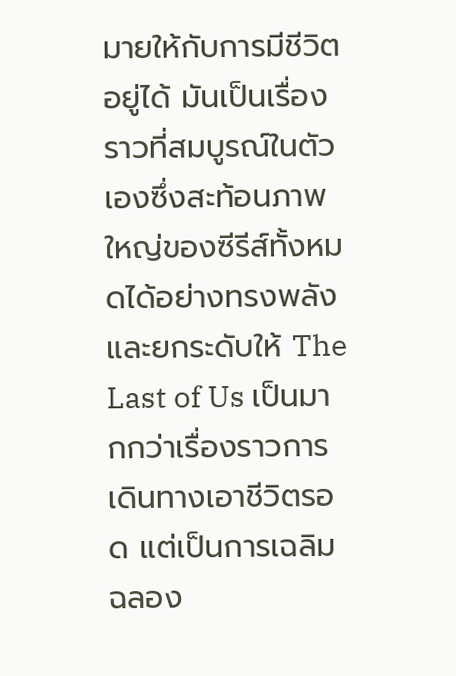มายให้กับการมีชีวิตอยู่ได้ มันเป็นเรื่องราวที่สมบูรณ์ในตัวเองซึ่งสะท้อนภาพใหญ่ของซีรีส์ทั้งหมดได้อย่างทรงพลัง และยกระดับให้ The Last of Us เป็นมากกว่าเรื่องราวการเดินทางเอาชีวิตรอด แต่เป็นการเฉลิมฉลอง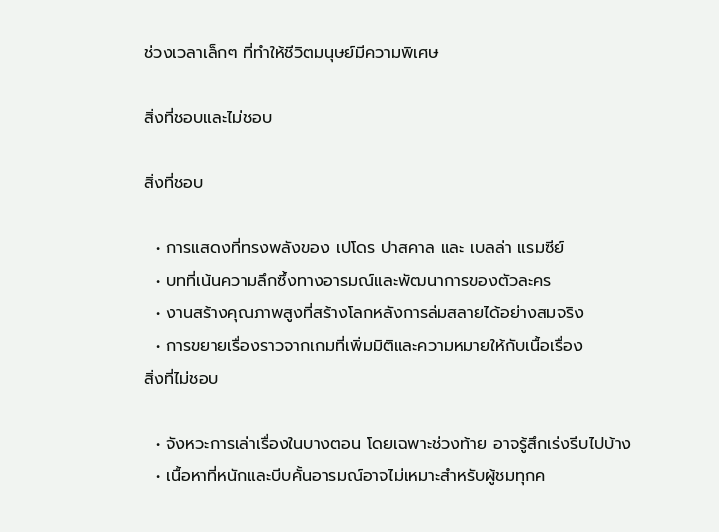ช่วงเวลาเล็กๆ ที่ทำให้ชีวิตมนุษย์มีความพิเศษ

สิ่งที่ชอบและไม่ชอบ

สิ่งที่ชอบ

  • การแสดงที่ทรงพลังของ เปโดร ปาสคาล และ เบลล่า แรมซีย์
  • บทที่เน้นความลึกซึ้งทางอารมณ์และพัฒนาการของตัวละคร
  • งานสร้างคุณภาพสูงที่สร้างโลกหลังการล่มสลายได้อย่างสมจริง
  • การขยายเรื่องราวจากเกมที่เพิ่มมิติและความหมายให้กับเนื้อเรื่อง
สิ่งที่ไม่ชอบ

  • จังหวะการเล่าเรื่องในบางตอน โดยเฉพาะช่วงท้าย อาจรู้สึกเร่งรีบไปบ้าง
  • เนื้อหาที่หนักและบีบคั้นอารมณ์อาจไม่เหมาะสำหรับผู้ชมทุกค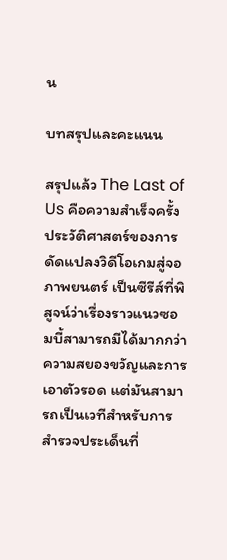น

บทสรุปและคะแนน

สรุปแล้ว The Last of Us คือความสำเร็จครั้งประวัติศาสตร์ของการดัดแปลงวิดีโอเกมสู่จอภาพยนตร์ เป็นซีรีส์ที่พิสูจน์ว่าเรื่องราวแนวซอมบี้สามารถมีได้มากกว่าความสยองขวัญและการเอาตัวรอด แต่มันสามารถเป็นเวทีสำหรับการสำรวจประเด็นที่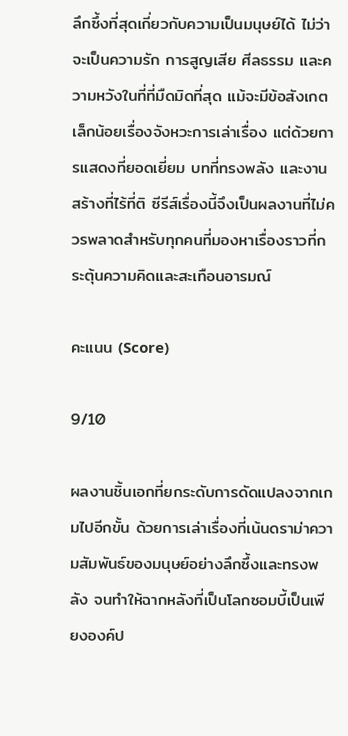ลึกซึ้งที่สุดเกี่ยวกับความเป็นมนุษย์ได้ ไม่ว่าจะเป็นความรัก การสูญเสีย ศีลธรรม และความหวังในที่ที่มืดมิดที่สุด แม้จะมีข้อสังเกตเล็กน้อยเรื่องจังหวะการเล่าเรื่อง แต่ด้วยการแสดงที่ยอดเยี่ยม บทที่ทรงพลัง และงานสร้างที่ไร้ที่ติ ซีรีส์เรื่องนี้จึงเป็นผลงานที่ไม่ควรพลาดสำหรับทุกคนที่มองหาเรื่องราวที่กระตุ้นความคิดและสะเทือนอารมณ์

คะแนน (Score)

9/10

ผลงานชิ้นเอกที่ยกระดับการดัดแปลงจากเกมไปอีกขั้น ด้วยการเล่าเรื่องที่เน้นดราม่าความสัมพันธ์ของมนุษย์อย่างลึกซึ้งและทรงพลัง จนทำให้ฉากหลังที่เป็นโลกซอมบี้เป็นเพียงองค์ป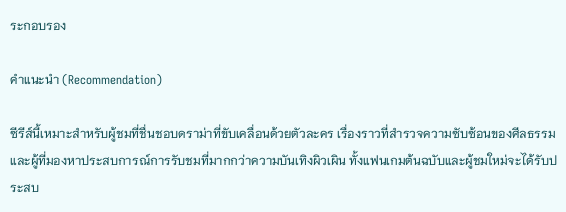ระกอบรอง

คำแนะนำ (Recommendation)

ซีรีส์นี้เหมาะสำหรับผู้ชมที่ชื่นชอบดราม่าที่ขับเคลื่อนด้วยตัวละคร เรื่องราวที่สำรวจความซับซ้อนของศีลธรรม และผู้ที่มองหาประสบการณ์การรับชมที่มากกว่าความบันเทิงผิวเผิน ทั้งแฟนเกมต้นฉบับและผู้ชมใหม่จะได้รับประสบ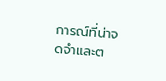การณ์ที่น่าจดจำและต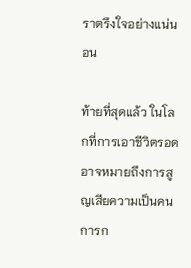ราตรึงใจอย่างแน่นอน

ท้ายที่สุดแล้ว ในโลกที่การเอาชีวิตรอดอาจหมายถึงการสูญเสียความเป็นคน การก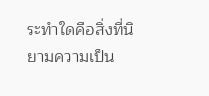ระทำใดคือสิ่งที่นิยามความเป็น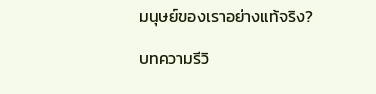มนุษย์ของเราอย่างแท้จริง?

บทความรีวิ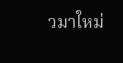วมาใหม่